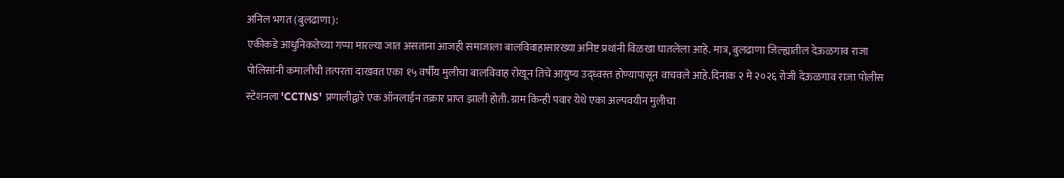अनिल भगत (बुलढाणा):
एकीकडे आधुनिकतेच्या गप्पा मारल्या जात असताना आजही समाजाला बालविवाहासारख्या अनिष्ट प्रथांनी विळखा घातलेला आहे. मात्र, बुलढाणा जिल्ह्यातील देऊळगाव राजा पोलिसांनी कमालीची तत्परता दाखवत एका १५ वर्षीय मुलीचा बालविवाह रोखून तिचे आयुष्य उद्ध्वस्त होण्यापासून वाचवले आहे.दिनांक २ मे २०२६ रोजी देऊळगाव राजा पोलीस स्टेशनला 'CCTNS' प्रणालीद्वारे एक ऑनलाईन तक्रार प्राप्त झाली होती. ग्राम किन्ही पवार येथे एका अल्पवयीन मुलीचा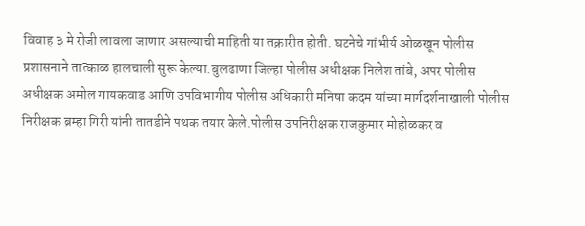विवाह ३ मे रोजी लावला जाणार असल्याची माहिती या तक्रारीत होती. घटनेचे गांभीर्य ओळखून पोलीस प्रशासनाने तात्काळ हालचाली सुरू केल्या.बुलढाणा जिल्हा पोलीस अधीक्षक निलेश तांबे, अपर पोलीस अधीक्षक अमोल गायकवाड आणि उपविभागीय पोलीस अधिकारी मनिषा कदम यांच्या मार्गदर्शनाखाली पोलीस निरीक्षक ब्रम्हा गिरी यांनी तातडीने पथक तयार केले.पोलीस उपनिरीक्षक राजकुमार मोहोळकर व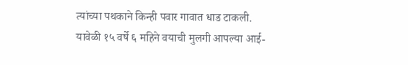त्यांच्या पथकाने किन्ही पवार गावात धाड टाकली. यावेळी १५ वर्षे ६ महिने वयाची मुलगी आपल्या आई-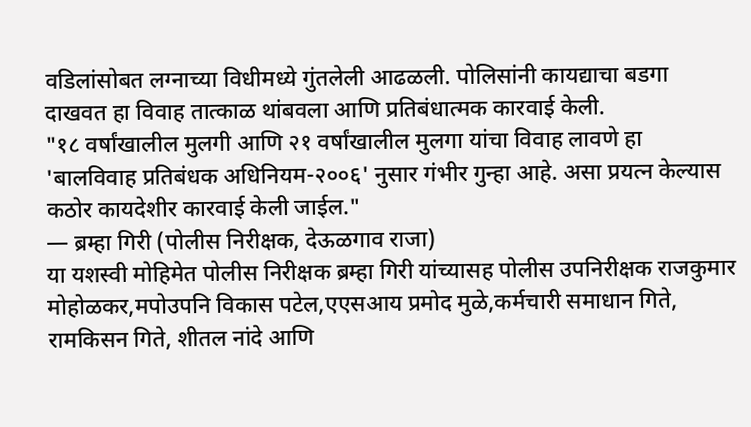वडिलांसोबत लग्नाच्या विधीमध्ये गुंतलेली आढळली. पोलिसांनी कायद्याचा बडगा दाखवत हा विवाह तात्काळ थांबवला आणि प्रतिबंधात्मक कारवाई केली.
"१८ वर्षांखालील मुलगी आणि २१ वर्षांखालील मुलगा यांचा विवाह लावणे हा 'बालविवाह प्रतिबंधक अधिनियम-२००६' नुसार गंभीर गुन्हा आहे. असा प्रयत्न केल्यास कठोर कायदेशीर कारवाई केली जाईल."
— ब्रम्हा गिरी (पोलीस निरीक्षक, देऊळगाव राजा)
या यशस्वी मोहिमेत पोलीस निरीक्षक ब्रम्हा गिरी यांच्यासह पोलीस उपनिरीक्षक राजकुमार मोहोळकर,मपोउपनि विकास पटेल,एएसआय प्रमोद मुळे,कर्मचारी समाधान गिते, रामकिसन गिते, शीतल नांदे आणि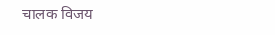चालक विजय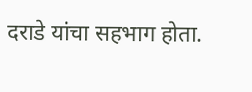दराडे यांचा सहभाग होता.